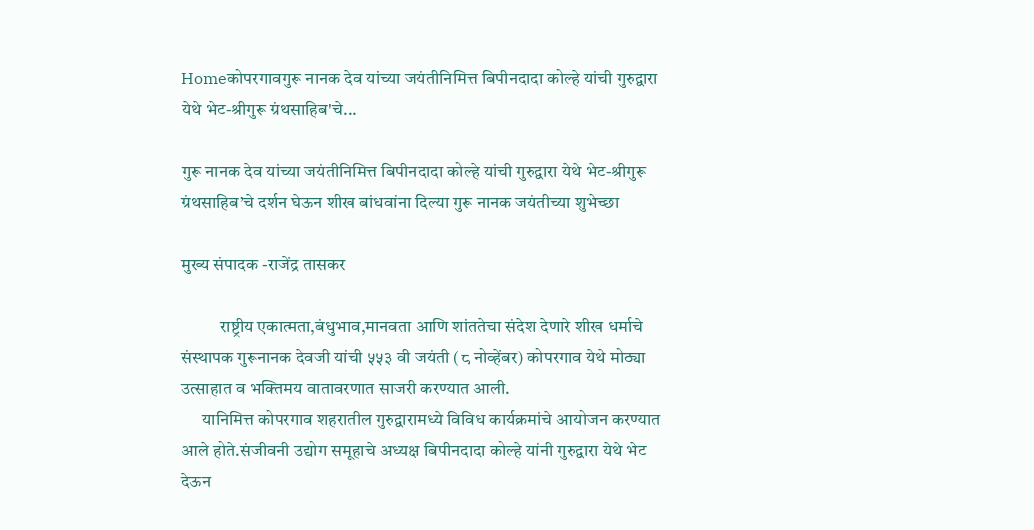Homeकोपरगावगुरू नानक देव यांच्या जयंतीनिमित्त बिपीनदादा कोल्हे यांची गुरुद्वारा येथे भेट-श्रीगुरू ग्रंथसाहिब'चे...

गुरू नानक देव यांच्या जयंतीनिमित्त बिपीनदादा कोल्हे यांची गुरुद्वारा येथे भेट-श्रीगुरू ग्रंथसाहिब’चे दर्शन घेऊन शीख बांधवांना दिल्या गुरू नानक जयंतीच्या शुभेच्छा

मुख्य संपादक -राजेंद्र तासकर

           राष्ट्रीय एकात्मता,बंधुभाव,मानवता आणि शांततेचा संदेश देणारे शीख धर्माचे संस्थापक गुरूनानक देवजी यांची ५५३ वी जयंती (८ नोव्हेंबर) कोपरगाव येथे मोठ्या उत्साहात व भक्तिमय वातावरणात साजरी करण्यात आली.
      यानिमित्त कोपरगाव शहरातील गुरुद्वारामध्ये विविध कार्यक्रमांचे आयोजन करण्यात आले होते.संजीवनी उद्योग समूहाचे अध्यक्ष बिपीनदादा कोल्हे यांनी गुरुद्वारा येथे भेट देऊन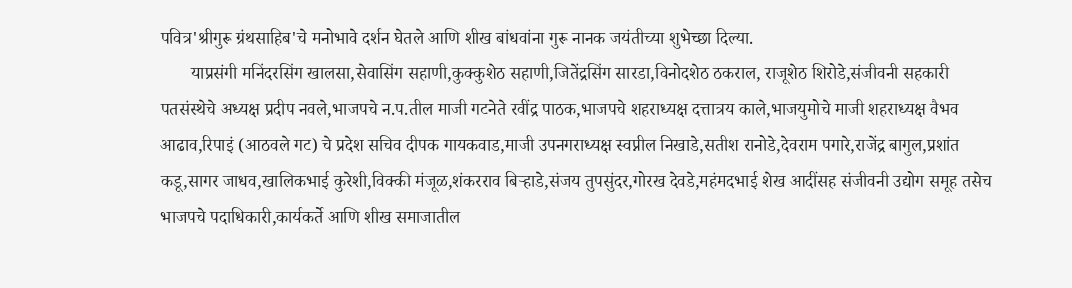पवित्र'श्रीगुरू ग्रंथसाहिब'चे मनोभावे दर्शन घेतले आणि शीख बांधवांना गुरू नानक जयंतीच्या शुभेच्छा दिल्या.
       याप्रसंगी मनिंदरसिंग खालसा,सेवासिंग सहाणी,कुक्कुशेठ सहाणी,जितेंद्रसिंग सारडा,विनोदशेठ ठकराल, राजूशेठ शिरोडे,संजीवनी सहकारी पतसंस्थेचे अध्यक्ष प्रदीप नवले,भाजपचे न.प.तील माजी गटनेते रवींद्र पाठक,भाजपचे शहराध्यक्ष दत्तात्रय काले,भाजयुमोचे माजी शहराध्यक्ष वैभव आढाव,रिपाइं (आठवले गट) चे प्रदेश सचिव दीपक गायकवाड,माजी उपनगराध्यक्ष स्वप्नील निखाडे,सतीश रानोडे,देवराम पगारे,राजेंद्र बागुल,प्रशांत कडू,सागर जाधव,खालिकभाई कुरेशी,विक्की मंजूळ,शंकरराव बिऱ्हाडे,संजय तुपसुंदर,गोरख देवडे,महंमदभाई शेख आदींसह संजीवनी उद्योग समूह तसेच भाजपचे पदाधिकारी,कार्यकर्ते आणि शीख समाजातील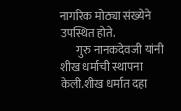नागरिक मोठ्या संख्येने उपस्थित होते.
       गुरु नानकदेवजी यांनी शीख धर्माची स्थापना केली.शीख धर्मात दहा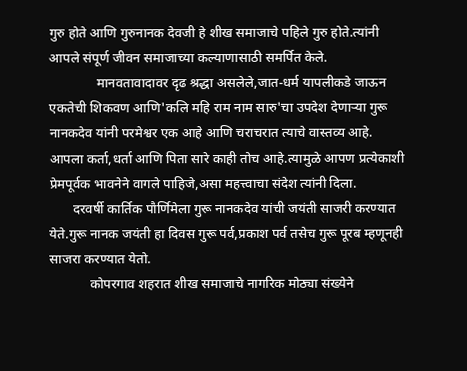गुरु होते आणि गुरुनानक देवजी हे शीख समाजाचे पहिले गुरु होते.त्यांनी आपले संपूर्ण जीवन समाजाच्या कल्याणासाठी समर्पित केले.
              मानवतावादावर दृढ श्रद्धा असलेले,जात-धर्म यापलीकडे जाऊन एकतेची शिकवण आणि'कलि महि राम नाम सारु'चा उपदेश देणाऱ्या गुरू नानकदेव यांनी परमेश्वर एक आहे आणि चराचरात त्याचे वास्तव्य आहे. आपला कर्ता,धर्ता आणि पिता सारे काही तोच आहे.त्यामुळे आपण प्रत्येकाशी प्रेमपूर्वक भावनेने वागले पाहिजे,असा महत्त्वाचा संदेश त्यांनी दिला.
       दरवर्षी कार्तिक पौर्णिमेला गुरू नानकदेव यांची जयंती साजरी करण्यात येते.गुरू नानक जयंती हा दिवस गुरू पर्व,प्रकाश पर्व तसेच गुरू पूरब म्हणूनही साजरा करण्यात येतो.
            कोपरगाव शहरात शीख समाजाचे नागरिक मोठ्या संख्येने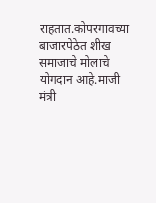राहतात.कोपरगावच्या बाजारपेठेत शीख समाजाचे मोलाचे योगदान आहे.माजी मंत्री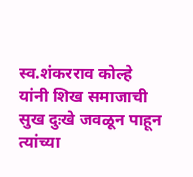स्व.शंकरराव कोल्हे यांनी शिख समाजाची सुख दुःखे जवळून पाहून त्यांच्या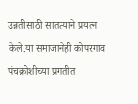उन्नतीसाठी सातत्याने प्रयत्न केले.या समाजानेही कोपरगाव पंचक्रोशीच्या प्रगतीत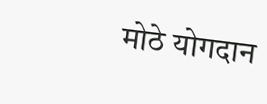मोठे योगदान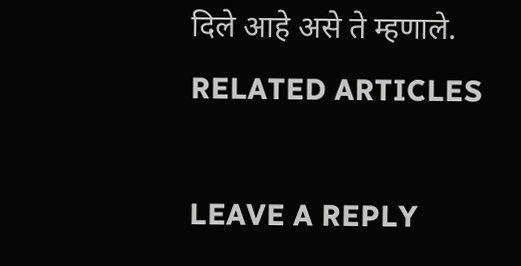दिले आहे असे ते म्हणाले.
RELATED ARTICLES

LEAVE A REPLY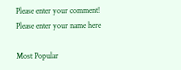Please enter your comment!
Please enter your name here

Most Popular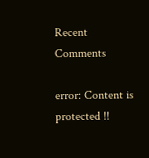Recent Comments

error: Content is protected !!